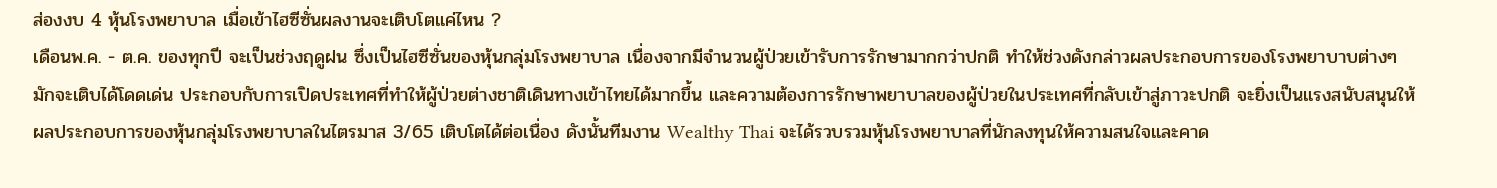ส่องงบ 4 หุ้นโรงพยาบาล เมื่อเข้าไฮซีซั่นผลงานจะเติบโตแค่ไหน ?
เดือนพ.ค. - ต.ค. ของทุกปี จะเป็นช่วงฤดูฝน ซึ่งเป็นไฮซีซั่นของหุ้นกลุ่มโรงพยาบาล เนื่องจากมีจำนวนผู้ป่วยเข้ารับการรักษามากกว่าปกติ ทำให้ช่วงดังกล่าวผลประกอบการของโรงพยาบาบต่างๆ มักจะเติบได้โดดเด่น ประกอบกับการเปิดประเทศที่ทำให้ผู้ป่วยต่างชาติเดินทางเข้าไทยได้มากขึ้น และความต้องการรักษาพยาบาลของผู้ป่วยในประเทศที่กลับเข้าสู่ภาวะปกติ จะยิ่งเป็นแรงสนับสนุนให้ผลประกอบการของหุ้นกลุ่มโรงพยาบาลในไตรมาส 3/65 เติบโตได้ต่อเนื่อง ดังนั้นทีมงาน Wealthy Thai จะได้รวบรวมหุ้นโรงพยาบาลที่นักลงทุนให้ความสนใจและคาด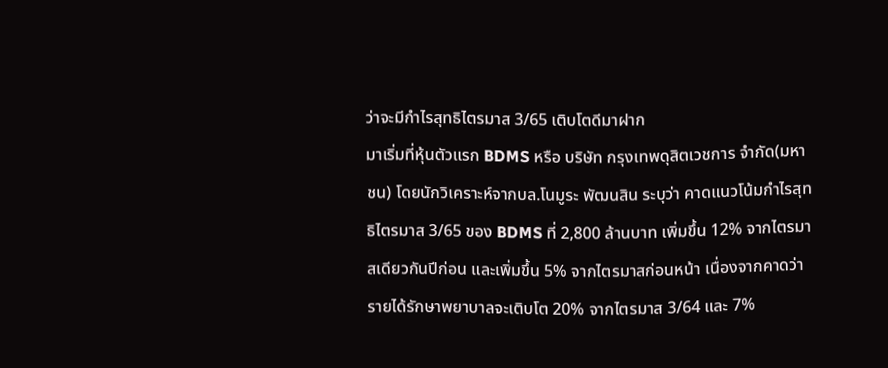ว่าจะมีกำไรสุทธิไตรมาส 3/65 เติบโตดีมาฝาก
มาเริ่มที่หุ้นตัวแรก BDMS หรือ บริษัท กรุงเทพดุสิตเวชการ จำกัด(มหาชน) โดยนักวิเคราะห์จากบล.โนมูระ พัฒนสิน ระบุว่า คาดแนวโน้มกำไรสุทธิไตรมาส 3/65 ของ BDMS ที่ 2,800 ล้านบาท เพิ่มขึ้น 12% จากไตรมาสเดียวกันปีก่อน และเพิ่มขึ้น 5% จากไตรมาสก่อนหน้า เนื่องจากคาดว่ารายได้รักษาพยาบาลจะเติบโต 20% จากไตรมาส 3/64 และ 7%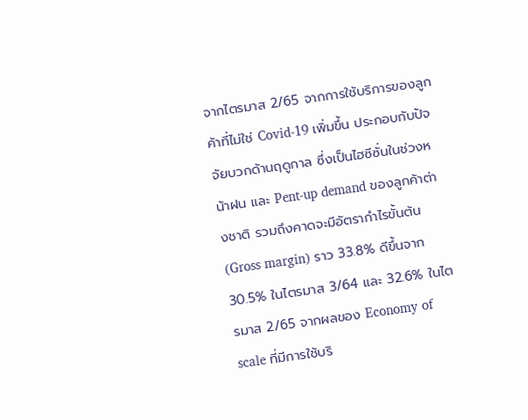จากไตรมาส 2/65 จากการใช้บริการของลูกค้าที่ไม่ใช่ Covid-19 เพิ่มขึ้น ประกอบกับปัจจัยบวกด้านฤดูกาล ซึ่งเป็นไฮซีซั่นในช่วงหน้าฝน และ Pent-up demand ของลูกค้าต่างชาติ รวมถึงคาดจะมีอัตรากำไรขั้นต้น (Gross margin) ราว 33.8% ดีขึ้นจาก 30.5% ในไตรมาส 3/64 และ 32.6% ในไตรมาส 2/65 จากผลของ Economy of scale ที่มีการใช้บริ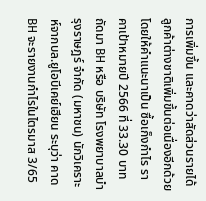การเพิ่มขึ้น และคาดว่าสัดส่วนรายได้ลูกค้าต่างชาติเพิ่มขึ้นต่อเนื่องอีกด้วย โดยให้คำแนะนาเป็น ซื้อเก็งกำไร ราคาเป้าหมายปี 2566 ที่ 33.30 บาท
ถัดมา BH หรือ บริษัท โรงพยาบาลบำรุงราษฎร์ จำกัด (มหาชน) นักวิเคราะห์จากบล.ยูโอบีเคย์เฮียน ระบุว่า คาด BH จะรายงานกำไรในไตรมาส 3/65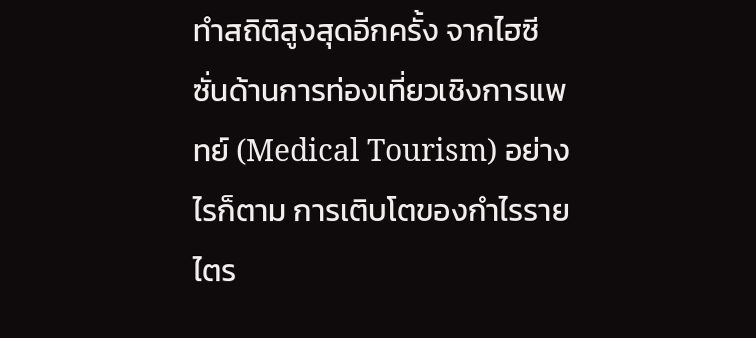ทำสถิติสูงสุดอีกครั้ง จากไฮซีซั่นด้านการท่องเที่ยวเชิงการแพทย์ (Medical Tourism) อย่างไรก็ตาม การเติบโตของกำไรรายไตร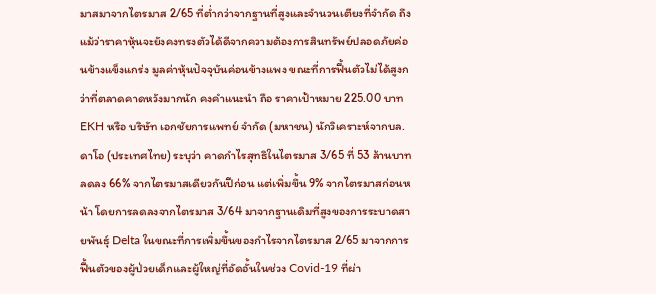มาสมาจากไตรมาส 2/65 ที่ต่ำกว่าจากฐานที่สูงและจำนวนเตียงที่จำกัด ถึงแม้ว่าราคาหุ้นจะยังคงทรงตัวได้ดีจากความต้องการสินทรัพย์ปลอดภัยค่อนข้างแข็งแกร่ง มูลค่าหุ้นปัจจุบันค่อนข้างแพง ขณะที่การฟื้นตัวไม่ได้สูงกว่าที่ตลาดคาดหวังมากนัก คงคำแนะนำ ถือ ราคาเป้าหมาย 225.00 บาท
EKH หรือ บริษัท เอกชัยการแพทย์ จำกัด (มหาชน) นักวิเคราะห์จากบล.ดาโอ (ประเทศไทย) ระบุว่า คาดกำไรสุทธิในไตรมาส 3/65 ที่ 53 ล้านบาท ลดลง 66% จากไตรมาสเดียวกันปีก่อน แต่เพิ่มขึ้น 9% จากไตรมาสก่อนหน้า โดยการลดลงจากไตรมาส 3/64 มาจากฐานเดิมที่สูงของการระบาดสายพันธุ์ Delta ในขณะที่การเพิ่มขึ้นของกำไรจากไตรมาส 2/65 มาจากการฟื้นตัวของผู้ป่วยเด็กและผู้ใหญ่ที่อัดอั้นในช่วง Covid-19 ที่ผ่า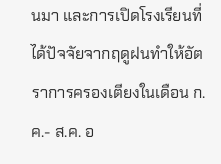นมา และการเปิดโรงเรียนที่ได้ปัจจัยจากฤดูฝนทำให้อัตราการครองเตียงในเดือน ก.ค.- ส.ค. อ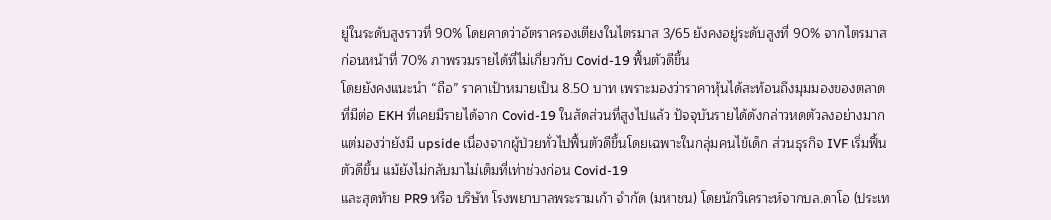ยู่ในระดับสูงราวที่ 90% โดยคาดว่าอัตราครองเตียงในไตรมาส 3/65 ยังคงอยู่ระดับสูงที่ 90% จากไตรมาสก่อนหน้าที่ 70% ภาพรวมรายได้ที่ไม่เกี่ยวกับ Covid-19 ฟื้นตัวดีขึ้น
โดยยังคงแนะนำ “ถือ” ราคาเป้าหมายเป็น 8.50 บาท เพราะมองว่าราคาหุ้นได้สะท้อนถึงมุมมองของตลาดที่มีต่อ EKH ที่เคยมีรายได้จาก Covid-19 ในสัดส่วนที่สูงไปแล้ว ปัจจุบันรายได้ดังกล่าวหดตัวลงอย่างมาก แต่มองว่ายังมี upside เนื่องจากผู้ป่วยทั่วไปฟื้นตัวดีขึ้นโดยเฉพาะในกลุ่มคนไข้เด็ก ส่วนธุรกิจ IVF เริ่มฟื้นตัวดีขึ้น แม้ยังไม่กลับมาไม่เต็มที่เท่าช่วงก่อน Covid-19
และสุดท้าย PR9 หรือ บริษัท โรงพยาบาลพระรามเก้า จำกัด (มหาชน) โดยนักวิเคราะห์จากบล.ดาโอ (ประเท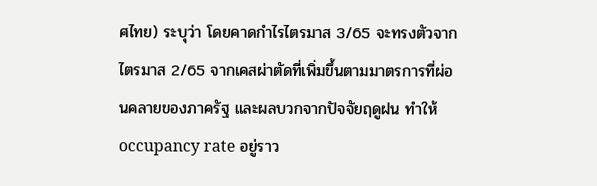ศไทย) ระบุว่า โดยคาดกำไรไตรมาส 3/65 จะทรงตัวจากไตรมาส 2/65 จากเคสผ่าตัดที่เพิ่มขึ้นตามมาตรการที่ผ่อนคลายของภาครัฐ และผลบวกจากปัจจัยฤดูฝน ทำให้ occupancy rate อยู่ราว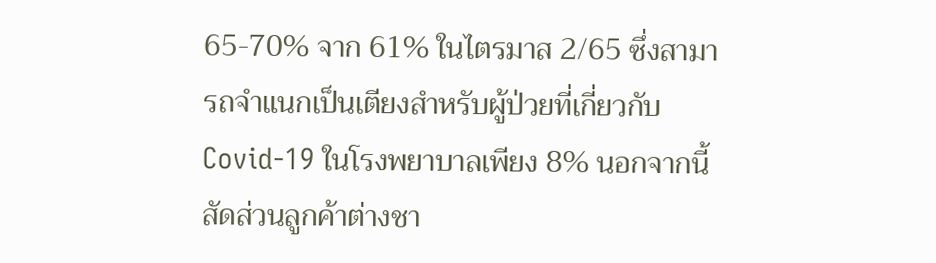65-70% จาก 61% ในไตรมาส 2/65 ซึ่งสามารถจำแนกเป็นเตียงสำหรับผู้ป่วยที่เกี่ยวกับ Covid-19 ในโรงพยาบาลเพียง 8% นอกจากนี้สัดส่วนลูกค้าต่างชา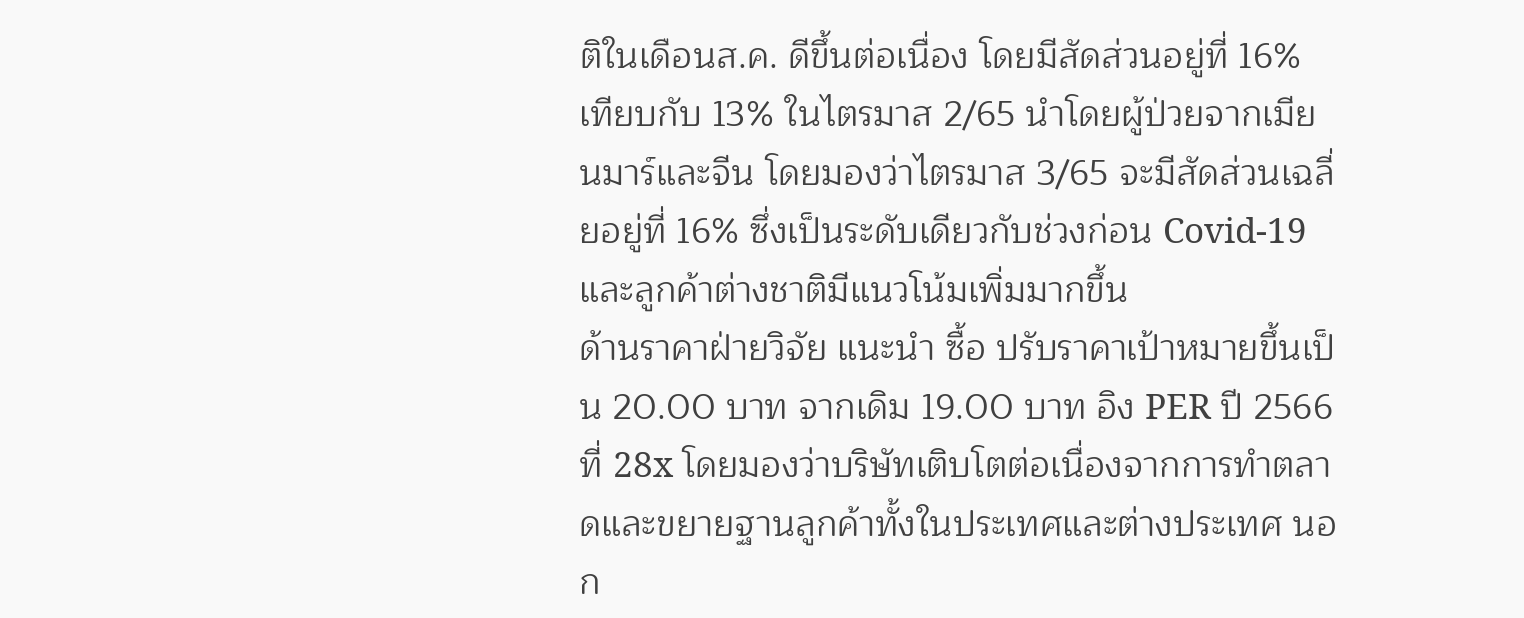ติในเดือนส.ค. ดีขึ้นต่อเนื่อง โดยมีสัดส่วนอยู่ที่ 16% เทียบกับ 13% ในไตรมาส 2/65 นำโดยผู้ป่วยจากเมียนมาร์และจีน โดยมองว่าไตรมาส 3/65 จะมีสัดส่วนเฉลี่ยอยู่ที่ 16% ซึ่งเป็นระดับเดียวกับช่วงก่อน Covid-19 และลูกค้าต่างชาติมีแนวโน้มเพิ่มมากขึ้น
ด้านราคาฝ่ายวิจัย แนะนำ ซื้อ ปรับราคาเป้าหมายขึ้นเป็น 20.00 บาท จากเดิม 19.00 บาท อิง PER ปี 2566 ที่ 28x โดยมองว่าบริษัทเติบโตต่อเนื่องจากการทำตลาดและขยายฐานลูกค้าทั้งในประเทศและต่างประเทศ นอก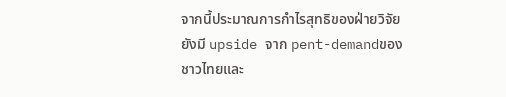จากนี้ประมาณการกำไรสุทธิของฝ่ายวิจัยยังมี upside จาก pent-demandของชาวไทยและ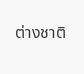ต่างชาติ